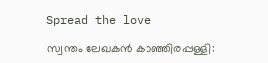Spread the love

സ്വന്തം ലേഖകൻ കാഞ്ഞിരപ്പള്ളി: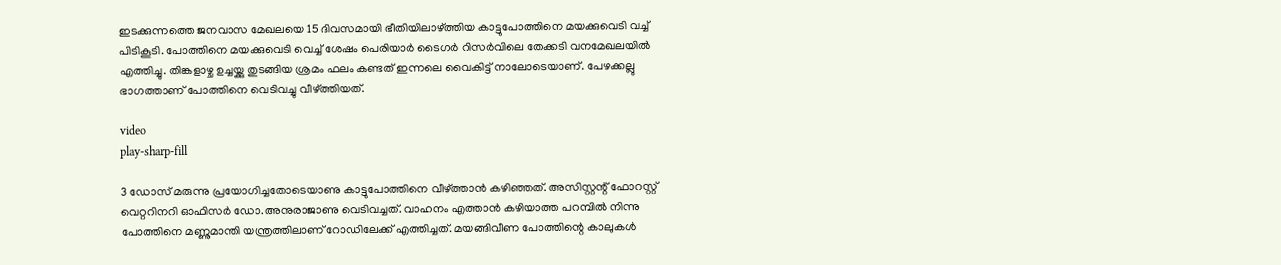ഇടക്കുന്നത്തെ ജനവാസ മേഖലയെ 15 ദിവസമായി ഭീതിയിലാഴ്ത്തിയ കാട്ടുപോത്തിനെ മയക്കുവെടി വച്ച് പിടികൂടി. പോത്തിനെ മയക്കുവെടി വെച്ച് ശേഷം പെരിയാർ ടൈഗർ റിസർവിലെ തേക്കടി വനമേഖലയിൽ എത്തിച്ചു. തിങ്കളാഴ്ച ഉച്ചയ്ക്കു തുടങ്ങിയ ശ്രമം ഫലം കണ്ടത് ഇന്നലെ വൈകിട്ട് നാലോടെയാണ്. പേഴക്കല്ലു ഭാഗത്താണ് പോത്തിനെ വെടിവച്ചു വീഴ്ത്തിയത്.

video
play-sharp-fill

3 ഡോസ് മരുന്നു പ്രയോഗിച്ചതോടെയാണു കാട്ടുപോത്തിനെ വീഴ്ത്താൻ കഴിഞ്ഞത്. അസിസ്റ്റന്റ് ഫോറസ്റ്റ് വെറ്ററിനറി ഓഫിസർ ഡോ.അനുരാജാണു വെടിവച്ചത്. വാഹനം എത്താൻ കഴിയാത്ത പറമ്പിൽ നിന്നു പോത്തിനെ മണ്ണുമാന്തി യന്ത്രത്തിലാണ് റോഡിലേക്ക് എത്തിച്ചത്. മയങ്ങിവീണ പോത്തിന്റെ കാലുകൾ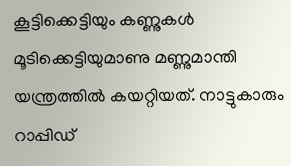കൂട്ടിക്കെട്ടിയും കണ്ണുകൾ മൂടിക്കെട്ടിയുമാണു മണ്ണുമാന്തി യന്ത്രത്തിൽ കയറ്റിയത്. നാട്ടുകാരും റാപ്പിഡ്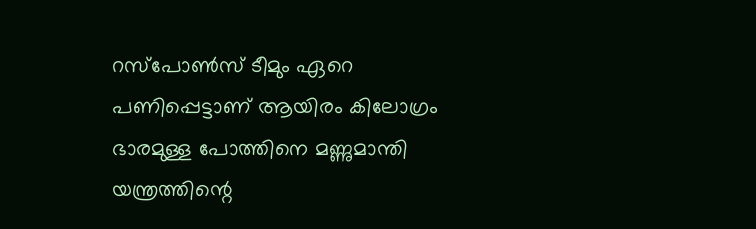റസ്പോൺസ് ടീമും‍ ഏറെ പണിപ്പെട്ടാണ് ആയിരം കിലോഗ്രം ഭാരമുള്ള പോത്തിനെ മണ്ണുമാന്തി യന്ത്രത്തിന്റെ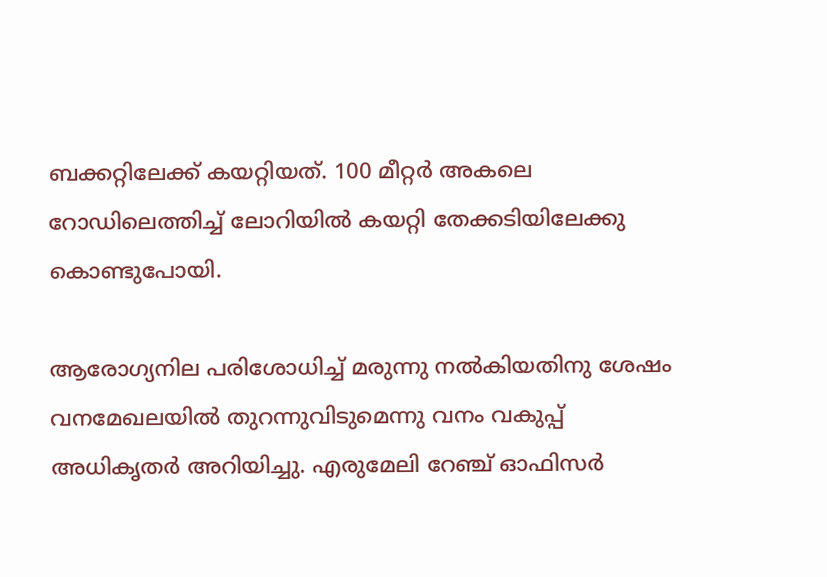ബക്കറ്റിലേക്ക് കയറ്റിയത്. 100 മീറ്റർ അകലെ റോഡിലെത്തിച്ച് ലോറിയിൽ കയറ്റി തേക്കടിയിലേക്കു കൊണ്ടുപോയി.

ആരോഗ്യനില പരിശോധിച്ച് മരുന്നു നൽകിയതിനു ശേഷം വനമേഖലയിൽ തുറന്നുവിടുമെന്നു വനം വകുപ്പ് അധികൃതർ അറിയിച്ചു. എരുമേലി റേഞ്ച് ഓഫിസർ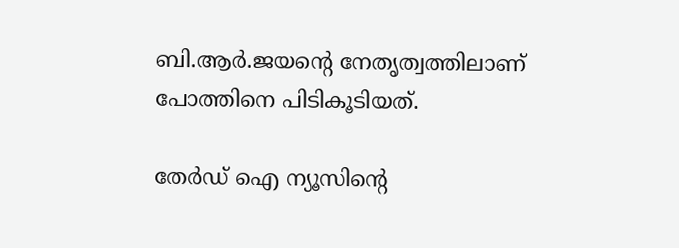ബി.ആർ.ജയന്റെ നേതൃത്വത്തിലാണ് പോത്തിനെ പിടികൂടിയത്.

തേർഡ് ഐ ന്യൂസിന്റെ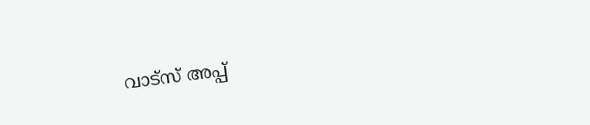വാട്സ് അപ്പ്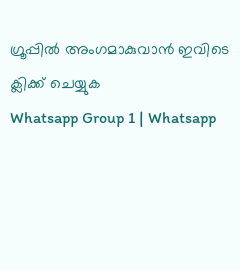ഗ്രൂപ്പിൽ അംഗമാകുവാൻ ഇവിടെ ക്ലിക്ക് ചെയ്യുക
Whatsapp Group 1 | Whatsapp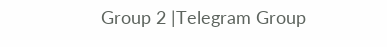Group 2 |Telegram Group